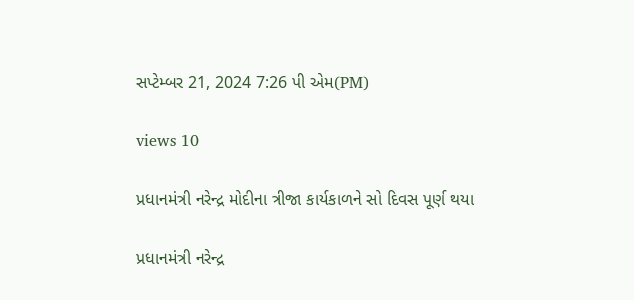સપ્ટેમ્બર 21, 2024 7:26 પી એમ(PM)

views 10

પ્રધાનમંત્રી નરેન્દ્ર મોદીના ત્રીજા કાર્યકાળને સો દિવસ પૂર્ણ થયા

પ્રધાનમંત્રી નરેન્દ્ર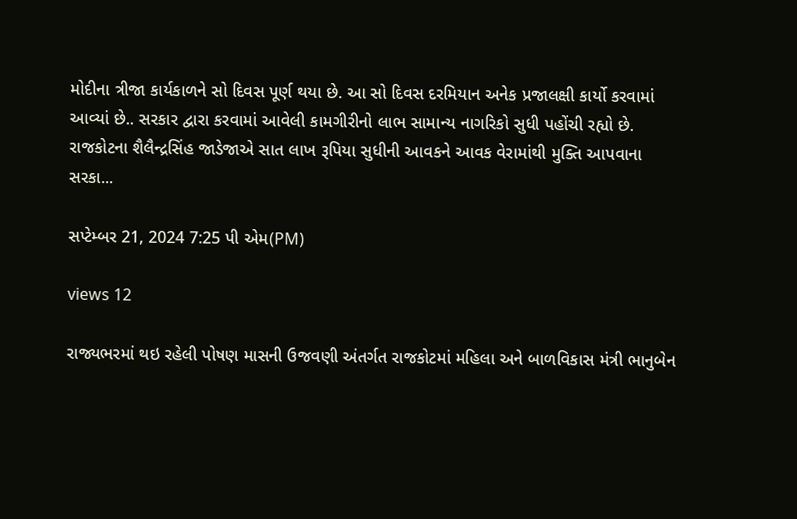મોદીના ત્રીજા કાર્યકાળને સો દિવસ પૂર્ણ થયા છે. આ સો દિવસ દરમિયાન અનેક પ્રજાલક્ષી કાર્યો કરવામાં આવ્યાં છે.. સરકાર દ્વારા કરવામાં આવેલી કામગીરીનો લાભ સામાન્ય નાગરિકો સુધી પહોંચી રહ્યો છે. રાજકોટના શૈલૈન્દ્રસિંહ જાડેજાએ સાત લાખ રૂપિયા સુધીની આવકને આવક વેરામાંથી મુક્તિ આપવાના સરકા...

સપ્ટેમ્બર 21, 2024 7:25 પી એમ(PM)

views 12

રાજ્યભરમાં થઇ રહેલી પોષણ માસની ઉજવણી અંતર્ગત રાજકોટમાં મહિલા અને બાળવિકાસ મંત્રી ભાનુબેન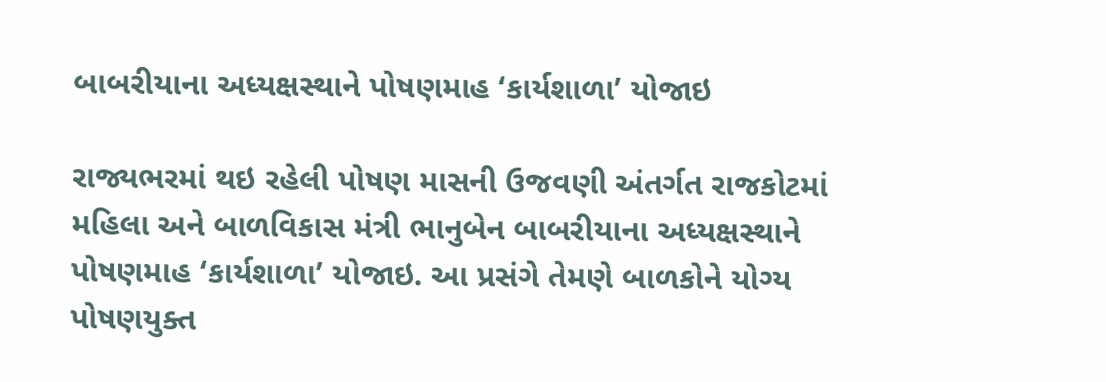બાબરીયાના અધ્યક્ષસ્થાને પોષણમાહ ‘કાર્યશાળા’ યોજાઇ

રાજ્યભરમાં થઇ રહેલી પોષણ માસની ઉજવણી અંતર્ગત રાજકોટમાં મહિલા અને બાળવિકાસ મંત્રી ભાનુબેન બાબરીયાના અધ્યક્ષસ્થાને પોષણમાહ ‘કાર્યશાળા’ યોજાઇ. આ પ્રસંગે તેમણે બાળકોને યોગ્ય પોષણયુક્ત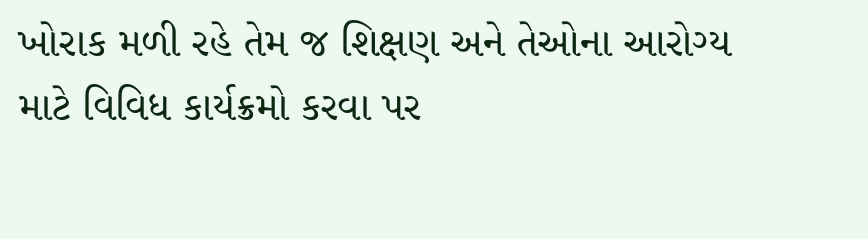ખોરાક મળી રહે તેમ જ શિક્ષણ અને તેઓના આરોગ્ય માટે વિવિધ કાર્યક્રમો કરવા પર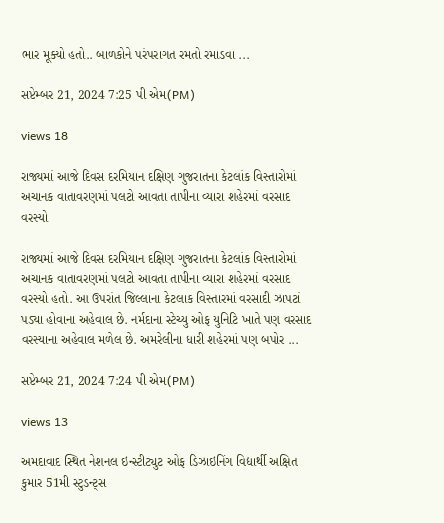ભાર મૂક્યો હતો.. બાળકોને પરંપરાગત રમતો રમાડવા ...

સપ્ટેમ્બર 21, 2024 7:25 પી એમ(PM)

views 18

રાજ્યમાં આજે દિવસ દરમિયાન દક્ષિણ ગુજરાતના કેટલાંક વિસ્તારોમાં અચાનક વાતાવરણમાં પલટો આવતા તાપીના વ્યારા શહેરમાં વરસાદ વરસ્યો

રાજ્યમાં આજે દિવસ દરમિયાન દક્ષિણ ગુજરાતના કેટલાંક વિસ્તારોમાં અચાનક વાતાવરણમાં પલટો આવતા તાપીના વ્યારા શહેરમાં વરસાદ વરસ્યો હતો. આ ઉપરાંત જિલ્લાના કેટલાક વિસ્તારમાં વરસાદી ઝાપટાં પડ્યા હોવાના અહેવાલ છે. નર્મદાના સ્ટેચ્યુ ઓફ યુનિટિ ખાતે પણ વરસાદ વરસ્યાના અહેવાલ મળેલ છે. અમરેલીના ધારી શહેરમાં પણ બપોર ...

સપ્ટેમ્બર 21, 2024 7:24 પી એમ(PM)

views 13

અમદાવાદ સ્થિત નેશનલ ઇન્સ્ટીટ્યુટ ઓફ ડિઝાઇનિંગ વિદ્યાર્થી અક્ષિત કુમાર 51મી સ્ટુડન્ટ્સ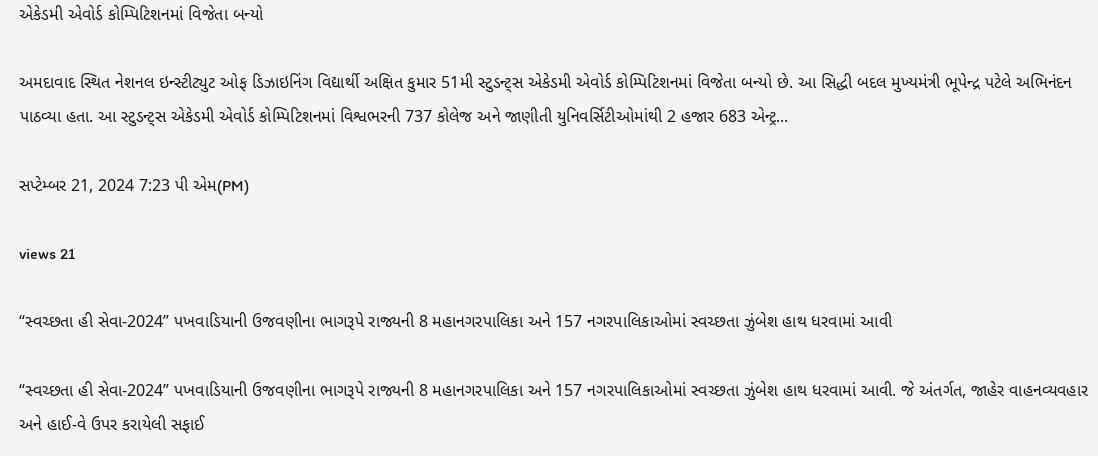એકેડમી એવોર્ડ કોમ્પિટિશનમાં વિજેતા બન્યો

અમદાવાદ સ્થિત નેશનલ ઇન્સ્ટીટ્યુટ ઓફ ડિઝાઇનિંગ વિદ્યાર્થી અક્ષિત કુમાર 51મી સ્ટુડન્ટ્સ એકેડમી એવોર્ડ કોમ્પિટિશનમાં વિજેતા બન્યો છે. આ સિદ્ધી બદલ મુખ્યમંત્રી ભૂપેન્દ્ર પટેલે અભિનંદન પાઠવ્યા હતા. આ સ્ટુડન્ટ્સ એકેડમી એવોર્ડ કોમ્પિટિશનમાં વિશ્વભરની 737 કોલેજ અને જાણીતી યુનિવર્સિટીઓમાંથી 2 હજાર 683 એન્ટ્ર...

સપ્ટેમ્બર 21, 2024 7:23 પી એમ(PM)

views 21

“સ્વચ્છતા હી સેવા-2024” પખવાડિયાની ઉજવણીના ભાગરૂપે રાજ્યની 8 મહાનગરપાલિકા અને 157 નગરપાલિકાઓમાં સ્વચ્છતા ઝુંબેશ હાથ ધરવામાં આવી

“સ્વચ્છતા હી સેવા-2024” પખવાડિયાની ઉજવણીના ભાગરૂપે રાજ્યની 8 મહાનગરપાલિકા અને 157 નગરપાલિકાઓમાં સ્વચ્છતા ઝુંબેશ હાથ ધરવામાં આવી. જે અંતર્ગત, જાહેર વાહનવ્યવહાર અને હાઈ-વે ઉપર કરાયેલી સફાઈ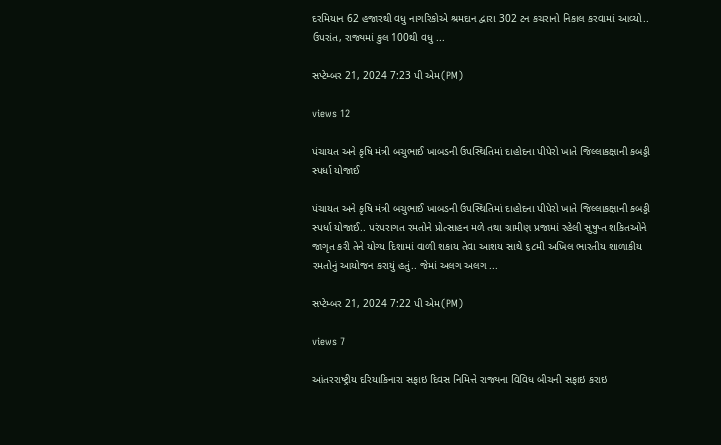દરમિયાન 62 હજારથી વધુ નાગરિકોએ શ્રમદાન દ્વારા 302 ટન કચરાનો નિકાલ કરવામાં આવ્યો.. ઉપરાંત, રાજ્યમાં કુલ 100થી વધુ ...

સપ્ટેમ્બર 21, 2024 7:23 પી એમ(PM)

views 12

પંચાયત અને કૃષિ મંત્રી બચુભાઈ ખાબડની ઉપસ્થિતિમાં દાહોદના પીપેરો ખાતે જિલ્લાકક્ષાની કબડ્ડી સ્પર્ધા યોજાઈ

પંચાયત અને કૃષિ મંત્રી બચુભાઈ ખાબડની ઉપસ્થિતિમાં દાહોદના પીપેરો ખાતે જિલ્લાકક્ષાની કબડ્ડી સ્પર્ધા યોજાઈ.. પરંપરાગત રમતોને પ્રોત્સાહન મળે તથા ગ્રામીણ પ્રજામાં રહેલી સુષુપ્ત શકિતઓને જાગૃત કરી તેને યોગ્ય દિશામાં વાળી શકાય તેવા આશય સાથે ૬૮મી અખિલ ભારતીય શાળાકીય રમતોનું આયોજન કરાયું હતું.. જેમાં અલગ અલગ ...

સપ્ટેમ્બર 21, 2024 7:22 પી એમ(PM)

views 7

આંતરરાષ્ટ્રીય દરિયાકિનારા સફાઇ દિવસ નિમિત્તે રાજ્યના વિવિધ બીચની સફાઇ કરાઇ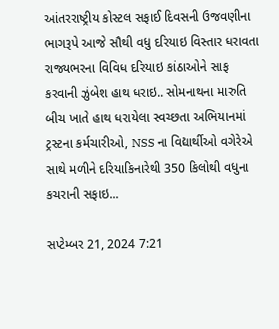આંતરરાષ્ટ્રીય કોસ્ટલ સફાઈ દિવસની ઉજવણીના ભાગરૂપે આજે સૌથી વધુ દરિયાઇ વિસ્તાર ધરાવતા રાજ્યભરના વિવિધ દરિયાઇ કાંઠાઓને સાફ કરવાની ઝુંબેશ હાથ ધરાઇ.. સોમનાથના મારુતિ બીચ ખાતે હાથ ધરાયેલા સ્વચ્છતા અભિયાનમાં ટ્રસ્ટના કર્મચારીઓ, NSS ના વિદ્યાર્થીઓ વગેરેએ સાથે મળીને દરિયાકિનારેથી 350 કિલોથી વધુના કચરાની સફાઇ...

સપ્ટેમ્બર 21, 2024 7:21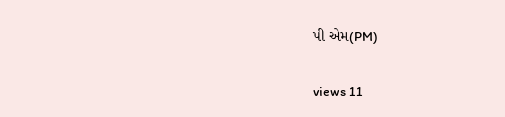પી એમ(PM)

views 11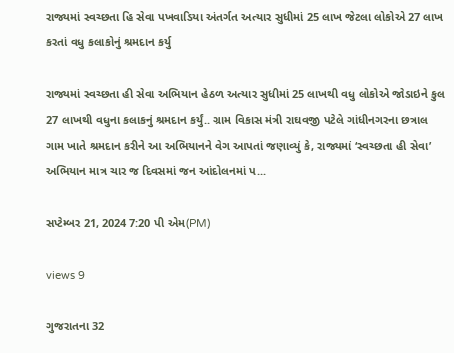રાજ્યમાં સ્વચ્છતા હિ સેવા પખવાડિયા અંતર્ગત અત્યાર સુધીમાં 25 લાખ જેટલા લોકોએ 27 લાખ કરતાં વધુ કલાકોનું શ્રમદાન કર્યુ

રાજ્યમાં સ્વચ્છતા હી સેવા અભિયાન હેઠળ અત્યાર સુધીમાં 25 લાખથી વધુ લોકોએ જોડાઇને કુલ 27 લાખથી વધુના કલાકનું શ્રમદાન કર્યું.. ગ્રામ વિકાસ મંત્રી રાઘવજી પટેલે ગાંધીનગરના છત્રાલ ગામ ખાતે શ્રમદાન કરીને આ અભિયાનને વેગ આપતાં જણાવ્યું કે, રાજ્યમાં ‘સ્વચ્છતા હી સેવા’ અભિયાન માત્ર ચાર જ દિવસમાં જન આંદોલનમાં પ...

સપ્ટેમ્બર 21, 2024 7:20 પી એમ(PM)

views 9

ગુજરાતના 32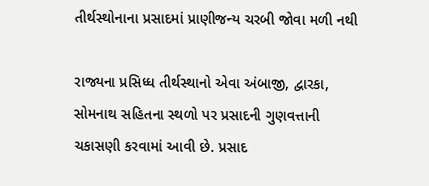તીર્થસ્થોનાના પ્રસાદમાં પ્રાણીજન્ય ચરબી જોવા મળી નથી

રાજ્યના પ્રસિધ્ધ તીર્થસ્થાનો એવા અંબાજી, દ્વારકા, સોમનાથ સહિતના સ્થળો પર પ્રસાદની ગુણવત્તાની ચકાસણી કરવામાં આવી છે. પ્રસાદ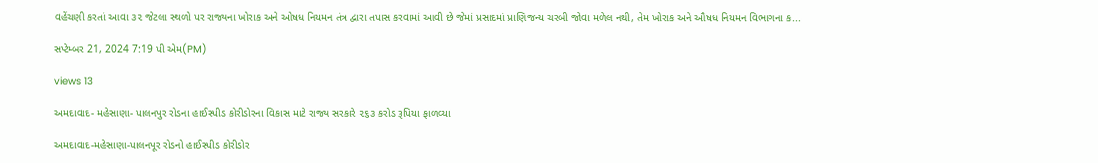વહેંચણી કરતાં આવા ૩૨ જેટલા સ્થળો પર રાજ્યના ખોરાક અને ઓષધ નિયમન તંત્ર દ્વારા તપાસ કરવામાં આવી છે જેમાં પ્રસાદમાં પ્રાણિજન્ય ચરબી જોવા મળેલ નથી, તેમ ખોરાક અને ઔષધ નિયમન વિભાગના ક...

સપ્ટેમ્બર 21, 2024 7:19 પી એમ(PM)

views 13

અમદાવાદ- મહેસાણા- પાલનપુર રોડના હાઈસ્પીડ કોરીડોરના વિકાસ માટે રાજ્ય સરકારે ૨૬૩ કરોડ રૂપિયા ફાળવ્યા

અમદાવાદ-મહેસાણા-પાલનપૂર રોડનો હાઈસ્પીડ કોરીડોર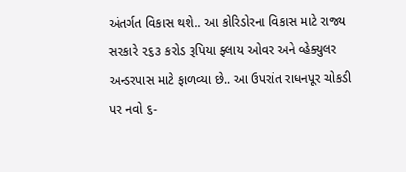અંતર્ગત વિકાસ થશે.. આ કોરિડોરના વિકાસ માટે રાજ્ય સરકારે ૨૬૩ કરોડ રૂપિયા ફ્લાય ઓવર અને વ્હેક્યુલર અન્ડરપાસ માટે ફાળવ્યા છે.. આ ઉપરાંત રાધનપૂર ચોકડી પર નવો ૬-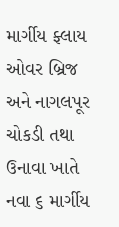માર્ગીય ફ્લાય ઓવર બ્રિજ અને નાગલપૂર ચોકડી તથા ઉનાવા ખાતે નવા ૬ માર્ગીય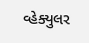વ્હેક્યુલર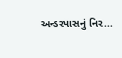અન્ડરપાસનું નિર...